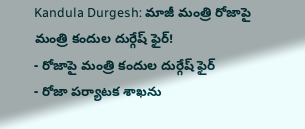Kandula Durgesh: మాజీ మంత్రి రోజాపై మంత్రి కందుల దుర్గేష్ ఫైర్!
- రోజాపై మంత్రి కందుల దుర్గేష్ ఫైర్
- రోజా పర్యాటక శాఖను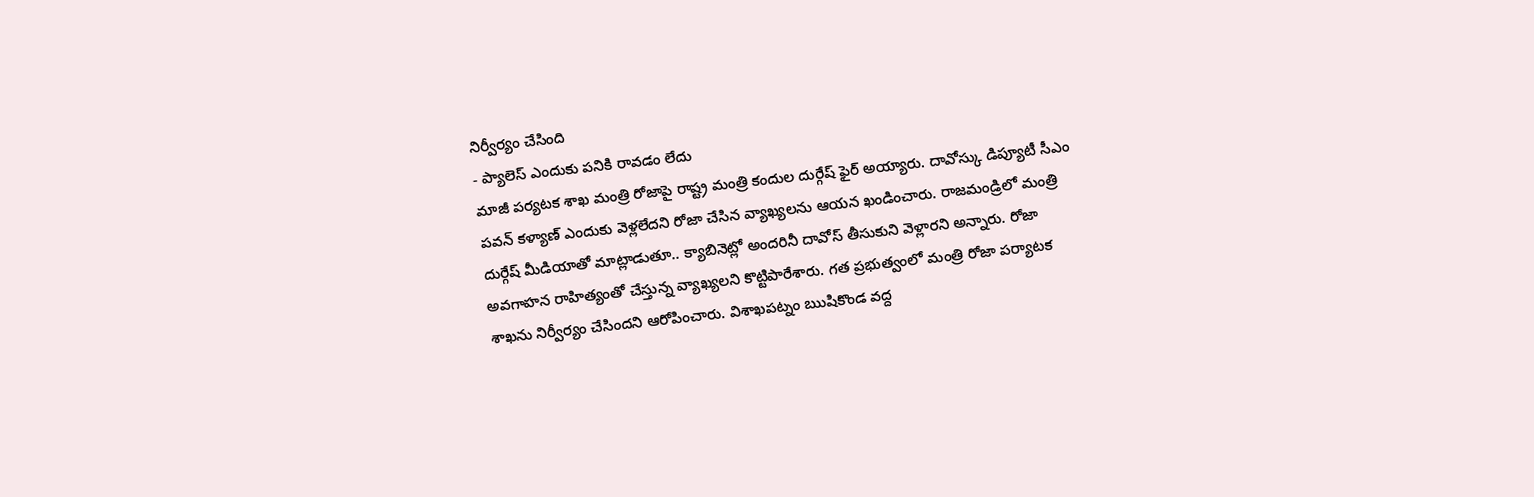నిర్వీర్యం చేసింది
- ప్యాలెస్ ఎందుకు పనికి రావడం లేదు
మాజీ పర్యటక శాఖ మంత్రి రోజాపై రాష్ట్ర మంత్రి కందుల దుర్గేష్ ఫైర్ అయ్యారు. దావోస్కు డిప్యూటీ సీఎం పవన్ కళ్యాణ్ ఎందుకు వెళ్లలేదని రోజా చేసిన వ్యాఖ్యలను ఆయన ఖండించారు. రాజమండ్రిలో మంత్రి దుర్గేష్ మీడియాతో మాట్లాడుతూ.. క్యాబినెట్లో అందరినీ దావోస్ తీసుకుని వెళ్లారని అన్నారు. రోజా అవగాహన రాహిత్యంతో చేస్తున్న వ్యాఖ్యలని కొట్టిపారేశారు. గత ప్రభుత్వంలో మంత్రి రోజా పర్యాటక శాఖను నిర్వీర్యం చేసిందని ఆరోపించారు. విశాఖపట్నం ఋషికొండ వద్ద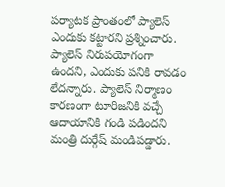పర్యాటక ప్రాంతంలో ప్యాలెస్ ఎందుకు కట్టారని ప్రశ్నించారు. ప్యాలెస్ నిరుపయోగంగా ఉందని, ఎందుకు పనికి రావడం లేదన్నారు. ప్యాలెస్ నిర్మాణం కారణంగా టూరిజనికి వచ్చే ఆదాయానికి గండి పడిందని మంత్రి దుర్గేష్ మండిపడ్డారు.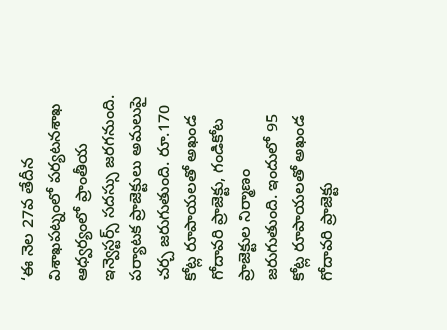‘ఈ నెల 27వ తేదీన విశాఖపట్నంలో పర్యటనశాఖ ఆధ్వర్యంలో ప్రాంతీయ ఇన్వెస్టర్స్ సదస్సు జరగనుంది. పర్యాటక ప్రాజెక్టులు అమలుపై చర్చ జరుగుతుంది. రూ.170 కోట్ల రూపాయలతో అఖండ గోదావరి ప్రాజెక్టు, గండికోట ప్రాజెక్టుల నిర్మాణం జరుగుతుంది. ఇందులో 95 కోట్ల రూపాయలతో అఖండ గోదావరి ప్రాజెక్టు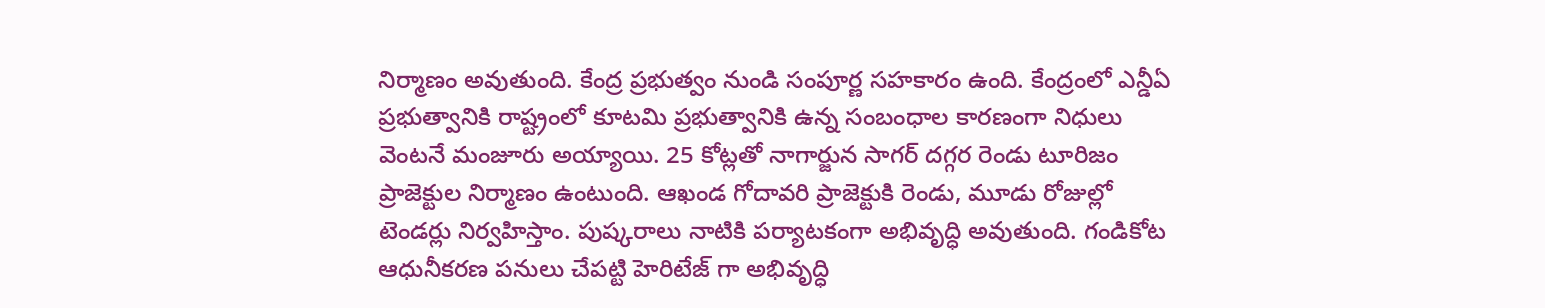నిర్మాణం అవుతుంది. కేంద్ర ప్రభుత్వం నుండి సంపూర్ణ సహకారం ఉంది. కేంద్రంలో ఎన్డీఏ ప్రభుత్వానికి రాష్ట్రంలో కూటమి ప్రభుత్వానికి ఉన్న సంబంధాల కారణంగా నిధులు వెంటనే మంజూరు అయ్యాయి. 25 కోట్లతో నాగార్జున సాగర్ దగ్గర రెండు టూరిజం ప్రాజెక్టుల నిర్మాణం ఉంటుంది. ఆఖండ గోదావరి ప్రాజెక్టుకి రెండు, మూడు రోజుల్లో టెండర్లు నిర్వహిస్తాం. పుష్కరాలు నాటికి పర్యాటకంగా అభివృద్ధి అవుతుంది. గండికోట ఆధునీకరణ పనులు చేపట్టి హెరిటేజ్ గా అభివృద్ధి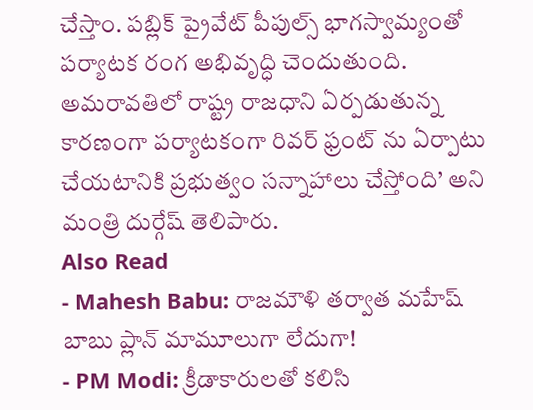చేస్తాం. పబ్లిక్ ప్రైవేట్ పీపుల్స్ భాగస్వామ్యంతో పర్యాటక రంగ అభివృద్ధి చెందుతుంది. అమరావతిలో రాష్ట్ర రాజధాని ఏర్పడుతున్న కారణంగా పర్యాటకంగా రివర్ ఫ్రంట్ ను ఏర్పాటు చేయటానికి ప్రభుత్వం సన్నాహాలు చేస్తోంది’ అని మంత్రి దుర్గేష్ తెలిపారు.
Also Read
- Mahesh Babu: రాజమౌళి తర్వాత మహేష్ బాబు ప్లాన్ మామూలుగా లేదుగా!
- PM Modi: క్రీడాకారులతో కలిసి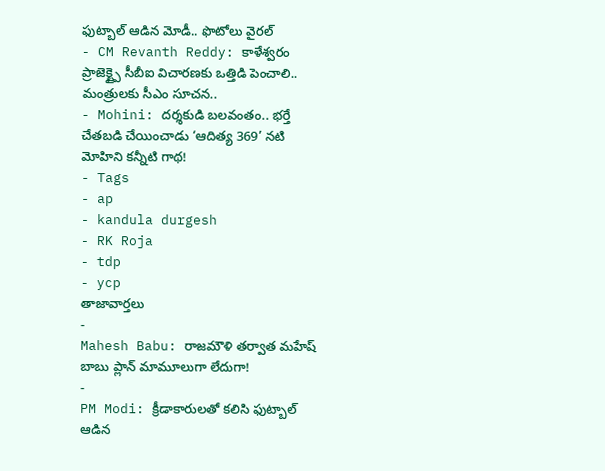ఫుట్బాల్ ఆడిన మోడీ.. ఫొటోలు వైరల్
- CM Revanth Reddy: కాళేశ్వరం ప్రాజెక్ట్పై సీబీఐ విచారణకు ఒత్తిడి పెంచాలి.. మంత్రులకు సీఎం సూచన..
- Mohini: దర్శకుడి బలవంతం.. భర్తే చేతబడి చేయించాడు ‘ఆదిత్య 369’ నటి మోహిని కన్నీటి గాథ!
- Tags
- ap
- kandula durgesh
- RK Roja
- tdp
- ycp
తాజావార్తలు
-
Mahesh Babu: రాజమౌళి తర్వాత మహేష్ బాబు ప్లాన్ మామూలుగా లేదుగా!
-
PM Modi: క్రీడాకారులతో కలిసి ఫుట్బాల్ ఆడిన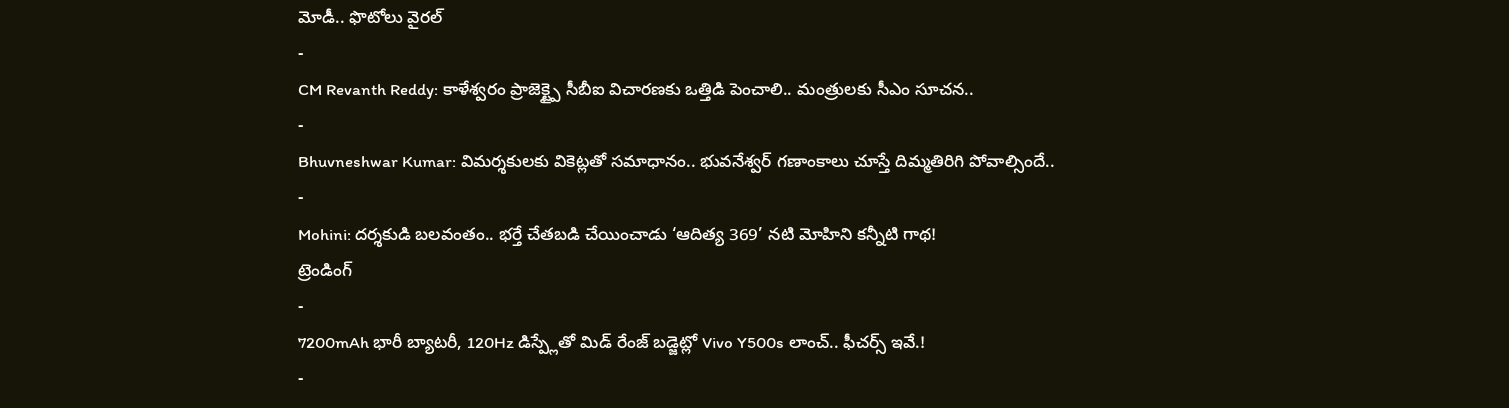మోడీ.. ఫొటోలు వైరల్
-
CM Revanth Reddy: కాళేశ్వరం ప్రాజెక్ట్పై సీబీఐ విచారణకు ఒత్తిడి పెంచాలి.. మంత్రులకు సీఎం సూచన..
-
Bhuvneshwar Kumar: విమర్శకులకు వికెట్లతో సమాధానం.. భువనేశ్వర్ గణాంకాలు చూస్తే దిమ్మతిరిగి పోవాల్సిందే..
-
Mohini: దర్శకుడి బలవంతం.. భర్తే చేతబడి చేయించాడు ‘ఆదిత్య 369’ నటి మోహిని కన్నీటి గాథ!
ట్రెండింగ్
-
7200mAh భారీ బ్యాటరీ, 120Hz డిస్ప్లేతో మిడ్ రేంజ్ బడ్జెట్లో Vivo Y500s లాంచ్.. ఫీచర్స్ ఇవే.!
-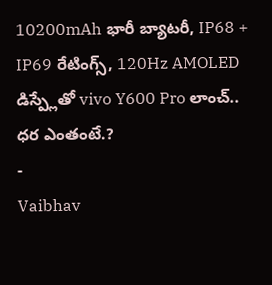10200mAh భారీ బ్యాటరీ, IP68 + IP69 రేటింగ్స్, 120Hz AMOLED డిస్ప్లేతో vivo Y600 Pro లాంచ్.. ధర ఎంతంటే.?
-
Vaibhav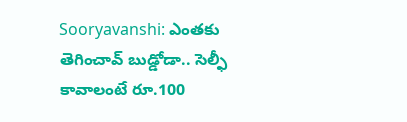Sooryavanshi: ఎంతకు తెగించావ్ బుడ్డోడా.. సెల్ఫీ కావాలంటే రూ.100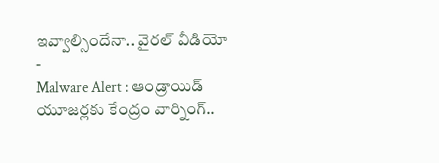ఇవ్వాల్సిందేనా.. వైరల్ వీడియో
-
Malware Alert : ఆండ్రాయిడ్ యూజర్లకు కేంద్రం వార్నింగ్..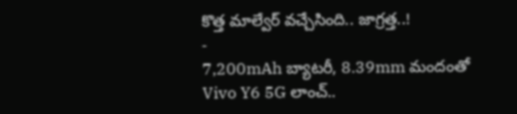కొత్త మాల్వేర్ వచ్చేసింది.. జాగ్రత్త..!
-
7,200mAh బ్యాటరీ, 8.39mm మందంతో Vivo Y6 5G లాంచ్..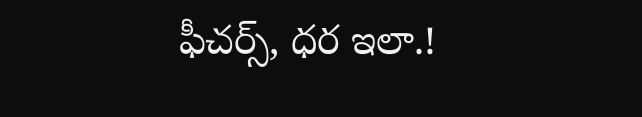ఫీచర్స్, ధర ఇలా.!